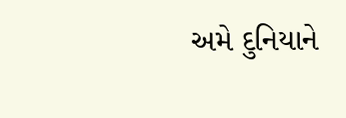અમે દુનિયાને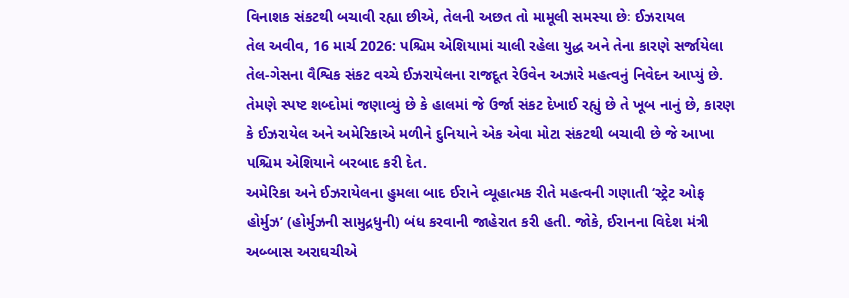વિનાશક સંકટથી બચાવી રહ્યા છીએ, તેલની અછત તો મામૂલી સમસ્યા છેઃ ઈઝરાયલ
તેલ અવીવ, 16 માર્ચ 2026: પશ્ચિમ એશિયામાં ચાલી રહેલા યુદ્ધ અને તેના કારણે સર્જાયેલા તેલ-ગેસના વૈશ્વિક સંકટ વચ્ચે ઈઝરાયેલના રાજદૂત રેઉવેન અઝારે મહત્વનું નિવેદન આપ્યું છે. તેમણે સ્પષ્ટ શબ્દોમાં જણાવ્યું છે કે હાલમાં જે ઉર્જા સંકટ દેખાઈ રહ્યું છે તે ખૂબ નાનું છે, કારણ કે ઈઝરાયેલ અને અમેરિકાએ મળીને દુનિયાને એક એવા મોટા સંકટથી બચાવી છે જે આખા પશ્ચિમ એશિયાને બરબાદ કરી દેત.
અમેરિકા અને ઈઝરાયેલના હુમલા બાદ ઈરાને વ્યૂહાત્મક રીતે મહત્વની ગણાતી ‘સ્ટ્રેટ ઓફ હોર્મુઝ’ (હોર્મુઝની સામુદ્રધુની) બંધ કરવાની જાહેરાત કરી હતી. જોકે, ઈરાનના વિદેશ મંત્રી અબ્બાસ અરાઘચીએ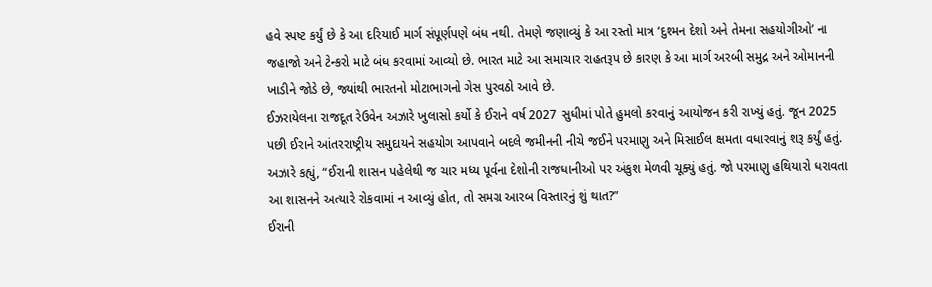હવે સ્પષ્ટ કર્યું છે કે આ દરિયાઈ માર્ગ સંપૂર્ણપણે બંધ નથી. તેમણે જણાવ્યું કે આ રસ્તો માત્ર ‘દુશ્મન દેશો અને તેમના સહયોગીઓ’ ના જહાજો અને ટેન્કરો માટે બંધ કરવામાં આવ્યો છે. ભારત માટે આ સમાચાર રાહતરૂપ છે કારણ કે આ માર્ગ અરબી સમુદ્ર અને ઓમાનની ખાડીને જોડે છે, જ્યાંથી ભારતનો મોટાભાગનો ગેસ પુરવઠો આવે છે.
ઈઝરાયેલના રાજદૂત રેઉવેન અઝારે ખુલાસો કર્યો કે ઈરાને વર્ષ 2027 સુધીમાં પોતે હુમલો કરવાનું આયોજન કરી રાખ્યું હતું. જૂન 2025 પછી ઈરાને આંતરરાષ્ટ્રીય સમુદાયને સહયોગ આપવાને બદલે જમીનની નીચે જઈને પરમાણુ અને મિસાઈલ ક્ષમતા વધારવાનું શરૂ કર્યું હતું. અઝારે કહ્યું, “ઈરાની શાસન પહેલેથી જ ચાર મધ્ય પૂર્વના દેશોની રાજધાનીઓ પર અંકુશ મેળવી ચૂક્યું હતું. જો પરમાણુ હથિયારો ધરાવતા આ શાસનને અત્યારે રોકવામાં ન આવ્યું હોત, તો સમગ્ર આરબ વિસ્તારનું શું થાત?”
ઈરાની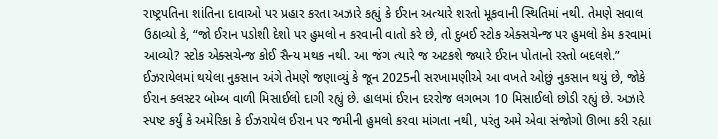રાષ્ટ્રપતિના શાંતિના દાવાઓ પર પ્રહાર કરતા અઝારે કહ્યું કે ઈરાન અત્યારે શરતો મૂકવાની સ્થિતિમાં નથી. તેમણે સવાલ ઉઠાવ્યો કે, “જો ઈરાન પડોશી દેશો પર હુમલો ન કરવાની વાતો કરે છે, તો દુબઈ સ્ટોક એક્સચેન્જ પર હુમલો કેમ કરવામાં આવ્યો? સ્ટોક એક્સચેન્જ કોઈ સૈન્ય મથક નથી. આ જંગ ત્યારે જ અટકશે જ્યારે ઈરાન પોતાનો રસ્તો બદલશે.”
ઈઝરાયેલમાં થયેલા નુકસાન અંગે તેમણે જણાવ્યું કે જૂન 2025ની સરખામણીએ આ વખતે ઓછું નુકસાન થયું છે, જોકે ઈરાન ક્લસ્ટર બોમ્બ વાળી મિસાઈલો દાગી રહ્યું છે. હાલમાં ઈરાન દરરોજ લગભગ 10 મિસાઈલો છોડી રહ્યું છે. અઝારે સ્પષ્ટ કર્યું કે અમેરિકા કે ઈઝરાયેલ ઈરાન પર જમીની હુમલો કરવા માંગતા નથી, પરંતુ અમે એવા સંજોગો ઊભા કરી રહ્યા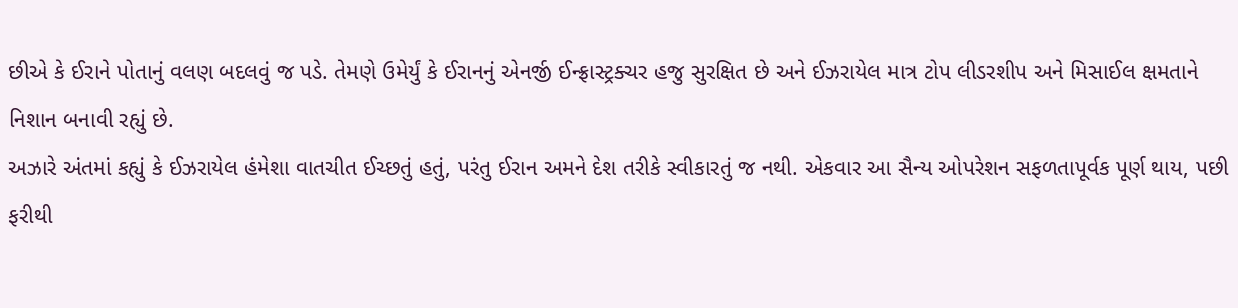છીએ કે ઈરાને પોતાનું વલણ બદલવું જ પડે. તેમણે ઉમેર્યું કે ઈરાનનું એનર્જી ઈન્ફ્રાસ્ટ્રક્ચર હજુ સુરક્ષિત છે અને ઈઝરાયેલ માત્ર ટોપ લીડરશીપ અને મિસાઈલ ક્ષમતાને નિશાન બનાવી રહ્યું છે.
અઝારે અંતમાં કહ્યું કે ઈઝરાયેલ હંમેશા વાતચીત ઈચ્છતું હતું, પરંતુ ઈરાન અમને દેશ તરીકે સ્વીકારતું જ નથી. એકવાર આ સૈન્ય ઓપરેશન સફળતાપૂર્વક પૂર્ણ થાય, પછી ફરીથી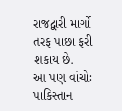રાજદ્વારી માર્ગો તરફ પાછા ફરી શકાય છે.
આ પણ વાંચોઃ પાકિસ્તાન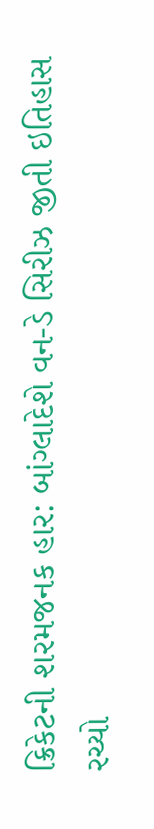ક્રિકેટની શરમજનક હાર: બાંગ્લાદેશે વન-ડે સિરીઝ જીતી ઇતિહાસ રચ્યો